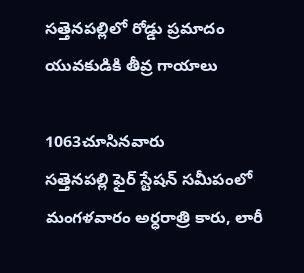సత్తెనపల్లిలో రోడ్డు ప్రమాదం యువకుడికి తీవ్ర గాయాలు

1063చూసినవారు
సత్తెనపల్లి ఫైర్ స్టేషన్ సమీపంలో మంగళవారం అర్ధరాత్రి కారు, లారీ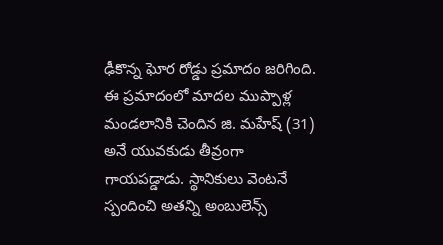ఢీకొన్న ఘోర రోడ్డు ప్రమాదం జరిగింది. ఈ ప్రమాదంలో మాదల ముప్పాళ్ల మండలానికి చెందిన జి. మహేష్ (31) అనే యువకుడు తీవ్రంగా గాయపడ్డాడు. స్థానికులు వెంటనే స్పందించి అతన్ని అంబులెన్స్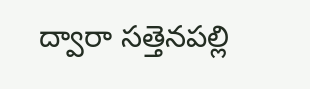ద్వారా సత్తెనపల్లి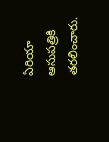ఏరియా ఆసుపత్రికి తరలించారు.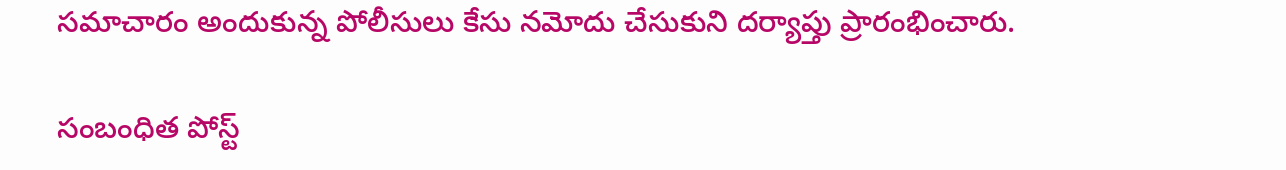సమాచారం అందుకున్న పోలీసులు కేసు నమోదు చేసుకుని దర్యాప్తు ప్రారంభించారు.

సంబంధిత పోస్ట్